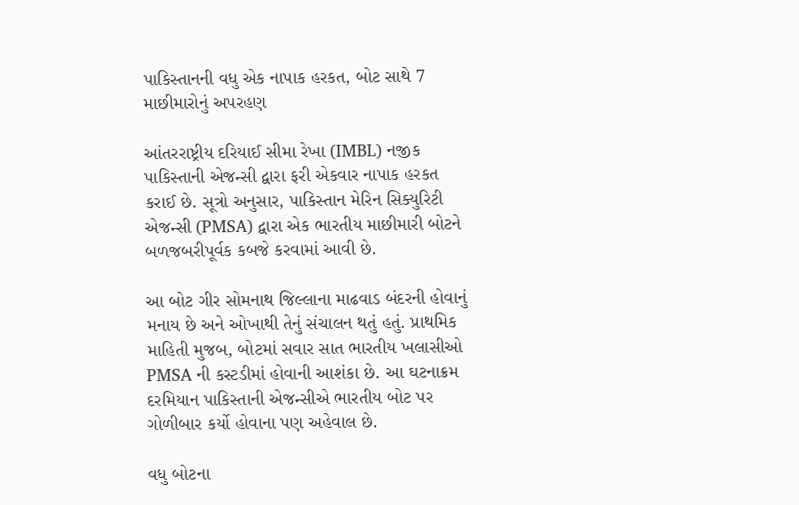પાકિસ્તાનની વધુ એક નાપાક હરકત, બોટ સાથે 7 માછીમારોનું અપરહણ

આંતરરાષ્ટ્રીય દરિયાઈ સીમા રેખા (IMBL) નજીક પાકિસ્તાની એજન્સી દ્વારા ફરી એકવાર નાપાક હરકત કરાઈ છે. સૂત્રો અનુસાર, પાકિસ્તાન મેરિન સિક્યુરિટી એજન્સી (PMSA) દ્વારા એક ભારતીય માછીમારી બોટને બળજબરીપૂર્વક કબજે કરવામાં આવી છે.

આ બોટ ગીર સોમનાથ જિલ્લાના માઢવાડ બંદરની હોવાનું મનાય છે અને ઓખાથી તેનું સંચાલન થતું હતું. પ્રાથમિક માહિતી મુજબ, બોટમાં સવાર સાત ભારતીય ખલાસીઓ PMSA ની કસ્ટડીમાં હોવાની આશંકા છે. આ ઘટનાક્રમ દરમિયાન પાકિસ્તાની એજન્સીએ ભારતીય બોટ પર ગોળીબાર કર્યો હોવાના પણ અહેવાલ છે.

વધુ બોટના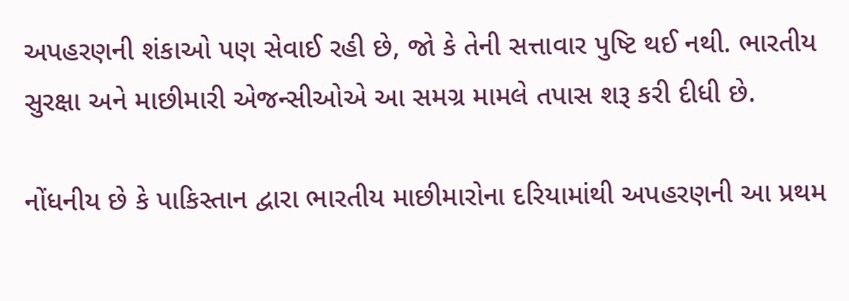અપહરણની શંકાઓ પણ સેવાઈ રહી છે, જો કે તેની સત્તાવાર પુષ્ટિ થઈ નથી. ભારતીય સુરક્ષા અને માછીમારી એજન્સીઓએ આ સમગ્ર મામલે તપાસ શરૂ કરી દીધી છે.

નોંધનીય છે કે પાકિસ્તાન દ્વારા ભારતીય માછીમારોના દરિયામાંથી અપહરણની આ પ્રથમ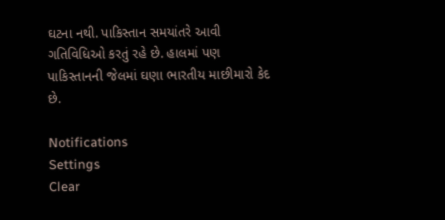ઘટના નથી. પાકિસ્તાન સમયાંતરે આવી ગતિવિધિઓ કરતું રહે છે. હાલમાં પણ પાકિસ્તાનની જેલમાં ઘણા ભારતીય માછીમારો કેદ છે.

Notifications
Settings
Clear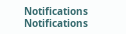Notifications
Notifications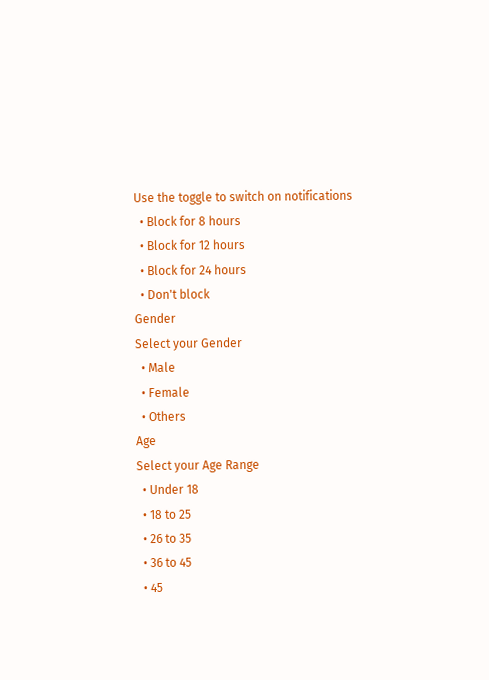Use the toggle to switch on notifications
  • Block for 8 hours
  • Block for 12 hours
  • Block for 24 hours
  • Don't block
Gender
Select your Gender
  • Male
  • Female
  • Others
Age
Select your Age Range
  • Under 18
  • 18 to 25
  • 26 to 35
  • 36 to 45
  • 45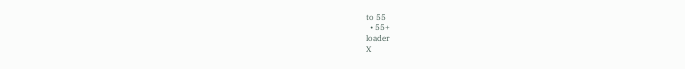to 55
  • 55+
loader
X